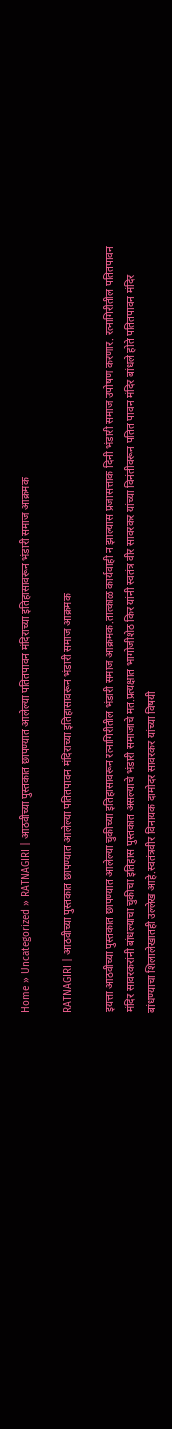Home » Uncategorized » RATNAGIRI | आठवीच्या पुस्तकात छापण्यात आलेल्या पतितपावन मंदिराच्या इतिहासावरून भंडारी समाज आक्रमक

RATNAGIRI | आठवीच्या पुस्तकात छापण्यात आलेल्या पतितपावन मंदिराच्या इतिहासावरून भंडारी समाज आक्रमक

इयत्ता आठवीच्या पुस्तकात छापण्यात आलेल्या चुकीच्या इतिहासावरून रत्नागिरीतील भंडारी समाज आक्रमक.तात्काळ कार्यवाही न झाल्यास प्रजासत्ताक दिनी भंडारी समाज उपोषण करणार. रत्नागिरीतील पतितपावन मंदिर सावरकरांनी बांधल्याचा चुकीचा इतिहास पुस्तकात असल्याचे भंडारी समाजाचे मत.प्रत्यक्षात भागोजीशेठ किर यांनी स्वतंत्र वीर सावरकर यांच्या विनंतीवरून पतित पावन मंदिर बांधले होते पतितपावन मंदिर बांधण्याचा शिलालेखातही उल्लेख आहे.स्वतंत्रवीर विनायक दामोदर सावरकर यांच्या विषयी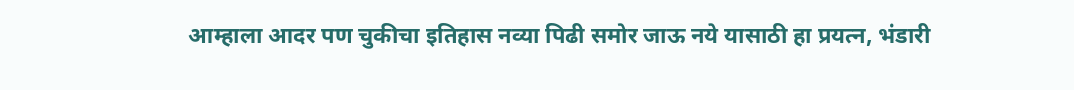आम्हाला आदर पण चुकीचा इतिहास नव्या पिढी समोर जाऊ नये यासाठी हा प्रयत्न, भंडारी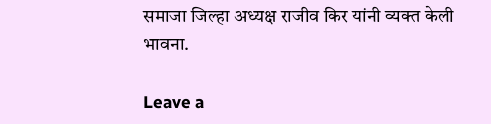समाजा जिल्हा अध्यक्ष राजीव किर यांनी व्यक्त केली भावना.

Leave a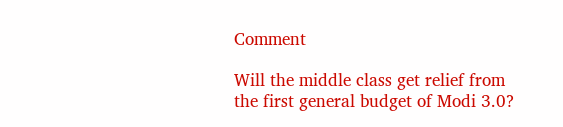Comment

Will the middle class get relief from the first general budget of Modi 3.0?